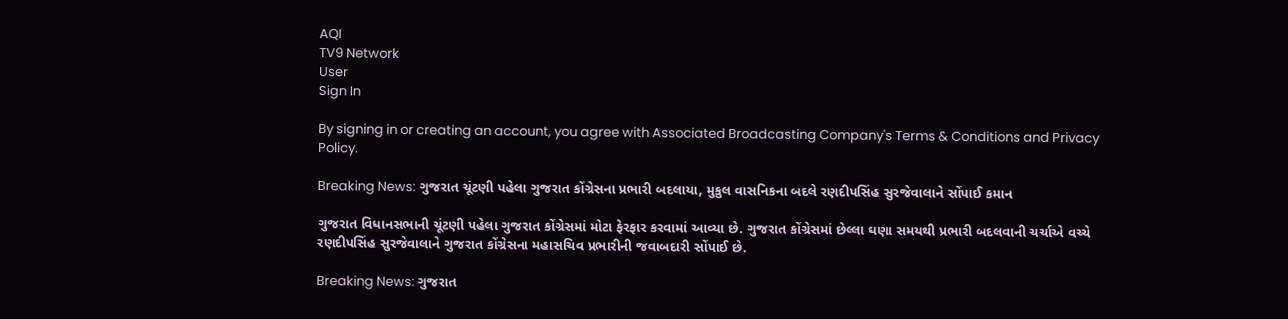AQI
TV9 Network
User
Sign In

By signing in or creating an account, you agree with Associated Broadcasting Company's Terms & Conditions and Privacy Policy.

Breaking News: ગુજરાત ચૂંટણી પહેલા ગુજરાત કોંગ્રેસના પ્રભારી બદલાયા, મુકુલ વાસનિકના બદલે રણદીપસિંહ સુરજેવાલાને સોંપાઈ કમાન

ગુજરાત વિધાનસભાની ચૂંટણી પહેલા ગુજરાત કોંગ્રેસમાં મોટા ફેરફાર કરવામાં આવ્યા છે. ગુજરાત કોંગ્રેસમાં છેલ્લા ઘણા સમયથી પ્રભારી બદલવાની ચર્ચાએ વચ્ચે રણદીપસિંહ સુરજેવાલાને ગુજરાત કોંગ્રેસના મહાસચિવ પ્રભારીની જવાબદારી સોંપાઈ છે.

Breaking News: ગુજરાત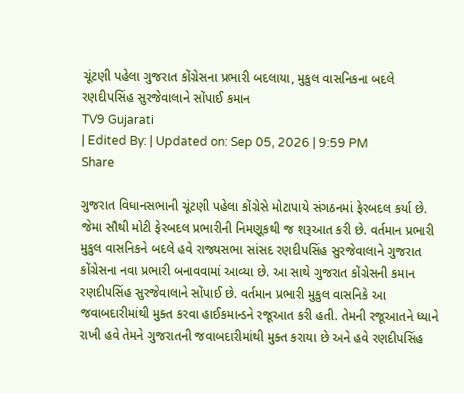ચૂંટણી પહેલા ગુજરાત કોંગ્રેસના પ્રભારી બદલાયા, મુકુલ વાસનિકના બદલે રણદીપસિંહ સુરજેવાલાને સોંપાઈ કમાન
TV9 Gujarati
| Edited By: | Updated on: Sep 05, 2026 | 9:59 PM
Share

ગુજરાત વિધાનસભાની ચૂંટણી પહેલા કોંગ્રેસે મોટાપાયે સંગઠનમાં ફેરબદલ કર્યા છે. જેમા સૌથી મોટી ફેરબદલ પ્રભારીની નિમણૂકથી જ શરૂઆત કરી છે. વર્તમાન પ્રભારી મુકુલ વાસનિકને બદલે હવે રાજ્યસભા સાંસદ રણદીપસિંહ સુરજેવાલાને ગુજરાત કોંગ્રેસના નવા પ્રભારી બનાવવામાં આવ્યા છે. આ સાથે ગુજરાત કોંગ્રેસની કમાન રણદીપસિંહ સુરજેવાલાને સોંપાઈ છે. વર્તમાન પ્રભારી મુકુલ વાસનિકે આ જવાબદારીમાંથી મુક્ત કરવા હાઈકમાન્ડને રજૂઆત કરી હતી. તેમની રજૂઆતને ધ્યાને રાખી હવે તેમને ગુજરાતની જવાબદારીમાંથી મુક્ત કરાયા છે અને હવે રણદીપસિંહ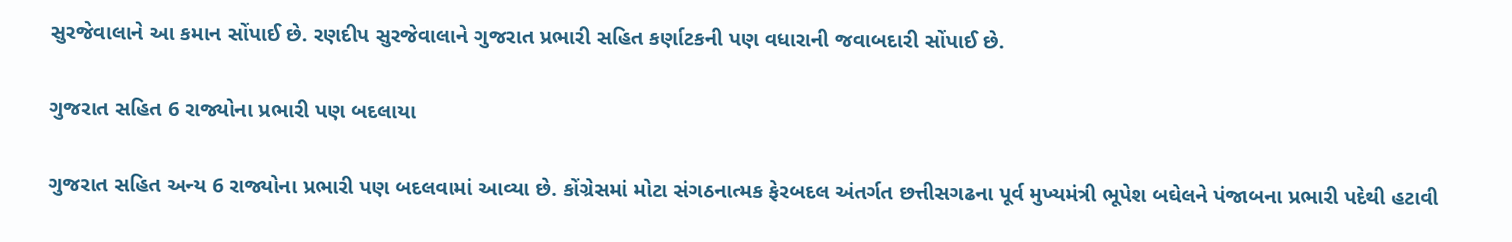સુરજેવાલાને આ કમાન સોંપાઈ છે. રણદીપ સુરજેવાલાને ગુજરાત પ્રભારી સહિત કર્ણાટકની પણ વધારાની જવાબદારી સોંપાઈ છે.

ગુજરાત સહિત 6 રાજ્યોના પ્રભારી પણ બદલાયા

ગુજરાત સહિત અન્ય 6 રાજ્યોના પ્રભારી પણ બદલવામાં આવ્યા છે. કોંગ્રેસમાં મોટા સંગઠનાત્મક ફેરબદલ અંતર્ગત છત્તીસગઢના પૂર્વ મુખ્યમંત્રી ભૂપેશ બઘેલને પંજાબના પ્રભારી પદેથી હટાવી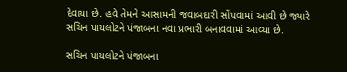દેવાયા છે. હવે તેમને આસામની જવાબદારી સોંપવામાં આવી છે જ્યારે સચિન પાયલોટને પંજાબના નવા પ્રભારી બનાવવામાં આવ્યા છે.

સચિન પાયલોટને પંજાબના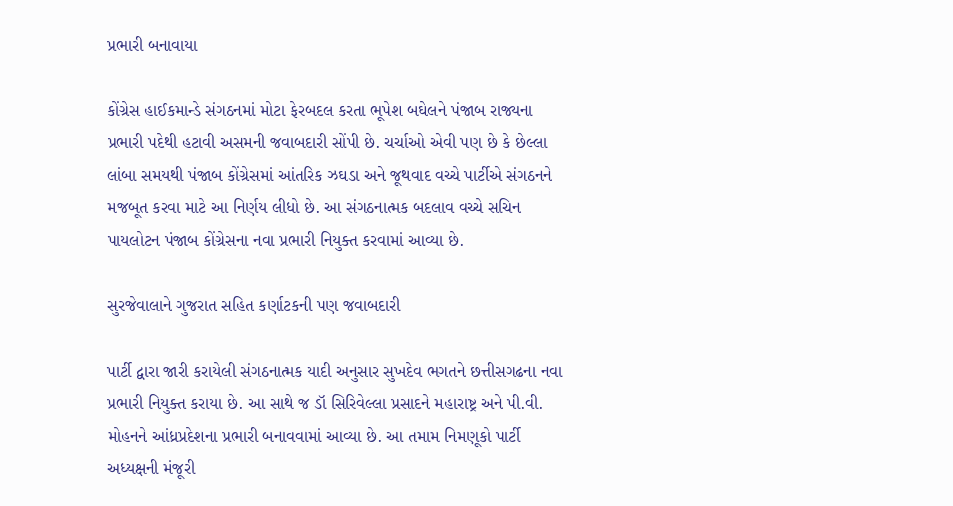પ્રભારી બનાવાયા

કોંગ્રેસ હાઈકમાન્ડે સંગઠનમાં મોટા ફેરબદલ કરતા ભૂપેશ બઘેલને પંજાબ રાજ્યના પ્રભારી પદેથી હટાવી અસમની જવાબદારી સોંપી છે. ચર્ચાઓ એવી પણ છે કે છેલ્લા લાંબા સમયથી પંજાબ કોંગ્રેસમાં આંતરિક ઝઘડા અને જૂથવાદ વચ્ચે પાર્ટીએ સંગઠનને મજબૂત કરવા માટે આ નિર્ણય લીધો છે. આ સંગઠનાત્મક બદલાવ વચ્ચે સચિન પાયલોટન પંજાબ કોંગ્રેસના નવા પ્રભારી નિયુક્ત કરવામાં આવ્યા છે.

સુરજેવાલાને ગુજરાત સહિત કર્ણાટકની પણ જવાબદારી

પાર્ટી દ્વારા જારી કરાયેલી સંગઠનાત્મક યાદી અનુસાર સુખદેવ ભગતને છત્તીસગઢના નવા પ્રભારી નિયુક્ત કરાયા છે. આ સાથે જ ડૉ સિરિવેલ્લા પ્રસાદને મહારાષ્ટ્ર અને પી.વી. મોહનને આંધ્રપ્રદેશના પ્રભારી બનાવવામાં આવ્યા છે. આ તમામ નિમણૂકો પાર્ટી અધ્યક્ષની મંજૂરી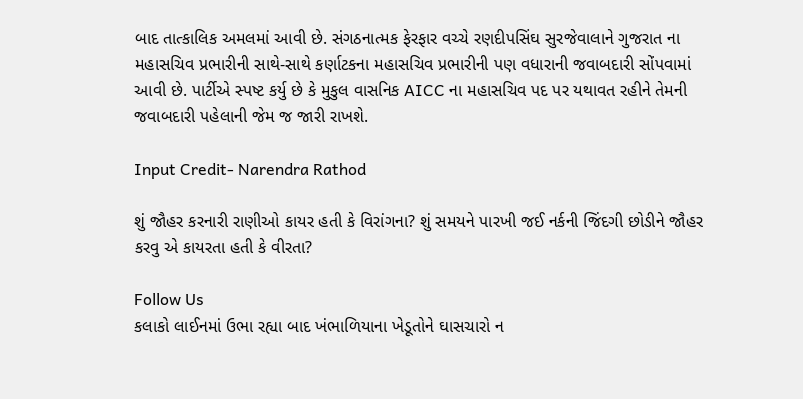બાદ તાત્કાલિક અમલમાં આવી છે. સંગઠનાત્મક ફેરફાર વચ્ચે રણદીપસિંઘ સુરજેવાલાને ગુજરાત ના મહાસચિવ પ્રભારીની સાથે-સાથે કર્ણાટકના મહાસચિવ પ્રભારીની પણ વધારાની જવાબદારી સોંપવામાં આવી છે. પાર્ટીએ સ્પષ્ટ કર્યુ છે કે મુકુલ વાસનિક AICC ના મહાસચિવ પદ પર યથાવત રહીને તેમની જવાબદારી પહેલાની જેમ જ જારી રાખશે.

Input Credit- Narendra Rathod

શું જૌહર કરનારી રાણીઓ કાયર હતી કે વિરાંગના? શું સમયને પારખી જઈ નર્કની જિંદગી છોડીને જૌહર કરવુ એ કાયરતા હતી કે વીરતા?

Follow Us
કલાકો લાઈનમાં ઉભા રહ્યા બાદ ખંભાળિયાના ખેડૂતોને ઘાસચારો ન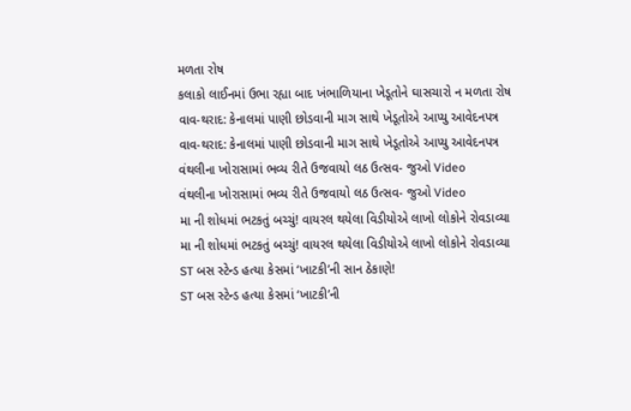મળતા રોષ
કલાકો લાઈનમાં ઉભા રહ્યા બાદ ખંભાળિયાના ખેડૂતોને ઘાસચારો ન મળતા રોષ
વાવ-થરાદ: કેનાલમાં પાણી છોડવાની માગ સાથે ખેડૂતોએ આપ્યુ આવેદનપત્ર
વાવ-થરાદ: કેનાલમાં પાણી છોડવાની માગ સાથે ખેડૂતોએ આપ્યુ આવેદનપત્ર
વંથલીના ખોરાસામાં ભવ્ય રીતે ઉજવાયો લઠ ઉત્સવ- જુઓ Video
વંથલીના ખોરાસામાં ભવ્ય રીતે ઉજવાયો લઠ ઉત્સવ- જુઓ Video
મા ની શોધમાં ભટકતું બચ્ચું! વાયરલ થયેલા વિડીયોએ લાખો લોકોને રોવડાવ્યા
મા ની શોધમાં ભટકતું બચ્ચું! વાયરલ થયેલા વિડીયોએ લાખો લોકોને રોવડાવ્યા
ST બસ સ્ટેન્ડ હત્યા કેસમાં ‘ખાટકી’ની સાન ઠેકાણે!
ST બસ સ્ટેન્ડ હત્યા કેસમાં ‘ખાટકી’ની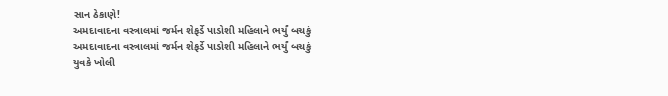સાન ઠેકાણે!
અમદાવાદના વસ્ત્રાલમાં જર્મન શેફર્ડે પાડોશી મહિલાને ભર્યું બચકું
અમદાવાદના વસ્ત્રાલમાં જર્મન શેફર્ડે પાડોશી મહિલાને ભર્યું બચકું
યુવકે ખોલી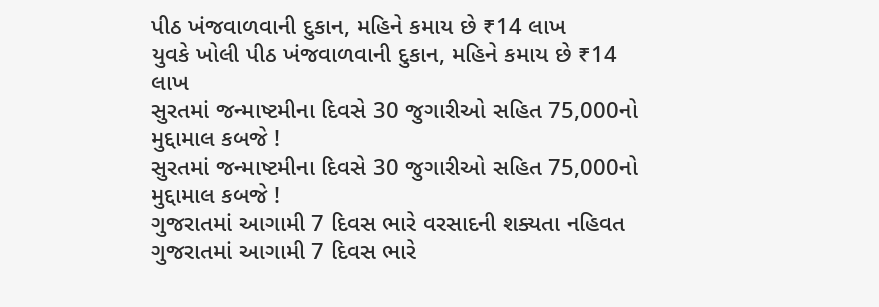પીઠ ખંજવાળવાની દુકાન, મહિને કમાય છે ₹14 લાખ
યુવકે ખોલી પીઠ ખંજવાળવાની દુકાન, મહિને કમાય છે ₹14 લાખ
સુરતમાં જન્માષ્ટમીના દિવસે 30 જુગારીઓ સહિત 75,000નો મુદ્દામાલ કબજે !
સુરતમાં જન્માષ્ટમીના દિવસે 30 જુગારીઓ સહિત 75,000નો મુદ્દામાલ કબજે !
ગુજરાતમાં આગામી 7 દિવસ ભારે વરસાદની શક્યતા નહિવત
ગુજરાતમાં આગામી 7 દિવસ ભારે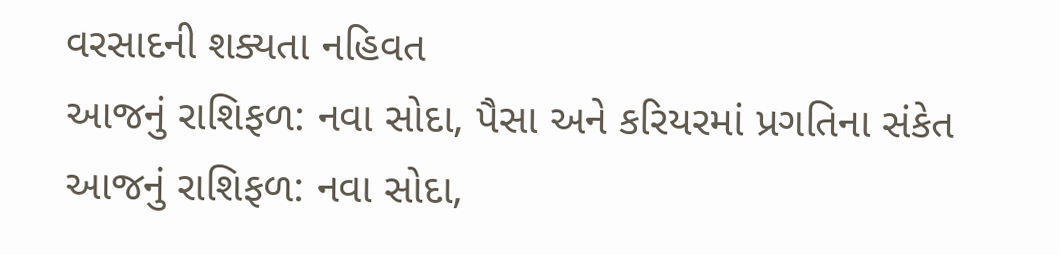વરસાદની શક્યતા નહિવત
આજનું રાશિફળ: નવા સોદા, પૈસા અને કરિયરમાં પ્રગતિના સંકેત
આજનું રાશિફળ: નવા સોદા,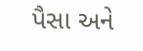પૈસા અને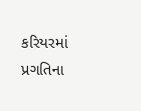કરિયરમાં પ્રગતિના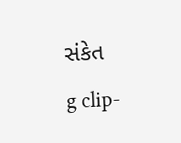સંકેત
g clip-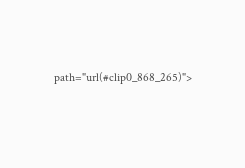path="url(#clip0_868_265)">